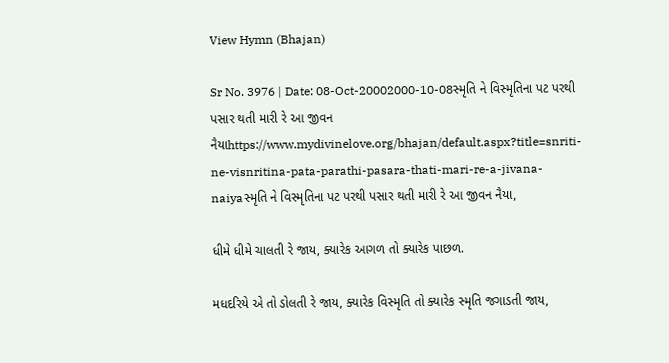View Hymn (Bhajan)

Sr No. 3976 | Date: 08-Oct-20002000-10-08સ્મૃતિ ને વિસ્મૃતિના પટ પરથી પસાર થતી મારી રે આ જીવન નૈયાhttps://www.mydivinelove.org/bhajan/default.aspx?title=snriti-ne-visnritina-pata-parathi-pasara-thati-mari-re-a-jivana-naiyaસ્મૃતિ ને વિસ્મૃતિના પટ પરથી પસાર થતી મારી રે આ જીવન નૈયા,

ધીમે ધીમે ચાલતી રે જાય, ક્યારેક આગળ તો ક્યારેક પાછળ.

મધદરિયે એ તો ડોલતી રે જાય, ક્યારેક વિસ્મૃતિ તો ક્યારેક સ્મૃતિ જગાડતી જાય,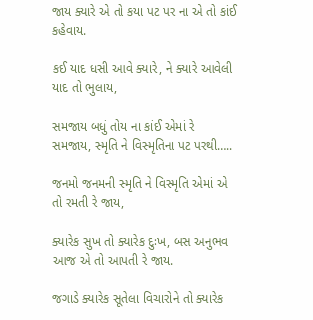જાય ક્યારે એ તો કયા પટ પર ના એ તો કાંઈ કહેવાય.

કઈ યાદ ધસી આવે ક્યારે, ને ક્યારે આવેલી યાદ તો ભુલાય,

સમજાય બધું તોય ના કાંઈ એમાં રે સમજાય, સ્મૃતિ ને વિસ્મૃતિના પટ પરથી…..

જનમો જનમની સ્મૃતિ ને વિસ્મૃતિ એમાં એ તો રમતી રે જાય,

ક્યારેક સુખ તો ક્યારેક દુઃખ, બસ અનુભવ આજ એ તો આપતી રે જાય.

જગાડે ક્યારેક સૂતેલા વિચારોને તો ક્યારેક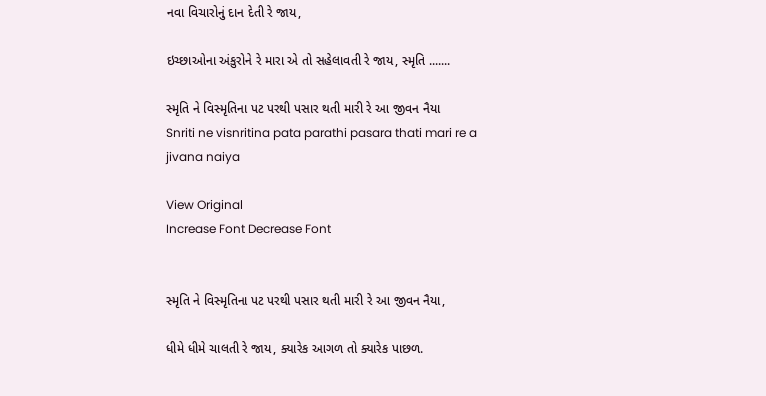નવા વિચારોનું દાન દેતી રે જાય,

ઇચ્છાઓના અંકુરોને રે મારા એ તો સહેલાવતી રે જાય, સ્મૃતિ .......

સ્મૃતિ ને વિસ્મૃતિના પટ પરથી પસાર થતી મારી રે આ જીવન નૈયા
Snriti ne visnritina pata parathi pasara thati mari re a jivana naiya

View Original
Increase Font Decrease Font


સ્મૃતિ ને વિસ્મૃતિના પટ પરથી પસાર થતી મારી રે આ જીવન નૈયા,

ધીમે ધીમે ચાલતી રે જાય, ક્યારેક આગળ તો ક્યારેક પાછળ.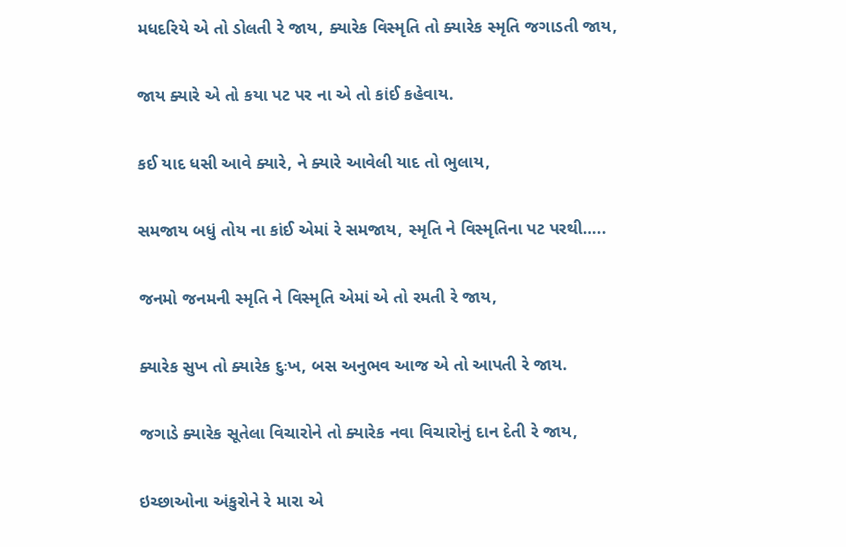મધદરિયે એ તો ડોલતી રે જાય, ક્યારેક વિસ્મૃતિ તો ક્યારેક સ્મૃતિ જગાડતી જાય,

જાય ક્યારે એ તો કયા પટ પર ના એ તો કાંઈ કહેવાય.

કઈ યાદ ધસી આવે ક્યારે, ને ક્યારે આવેલી યાદ તો ભુલાય,

સમજાય બધું તોય ના કાંઈ એમાં રે સમજાય, સ્મૃતિ ને વિસ્મૃતિના પટ પરથી…..

જનમો જનમની સ્મૃતિ ને વિસ્મૃતિ એમાં એ તો રમતી રે જાય,

ક્યારેક સુખ તો ક્યારેક દુઃખ, બસ અનુભવ આજ એ તો આપતી રે જાય.

જગાડે ક્યારેક સૂતેલા વિચારોને તો ક્યારેક નવા વિચારોનું દાન દેતી રે જાય,

ઇચ્છાઓના અંકુરોને રે મારા એ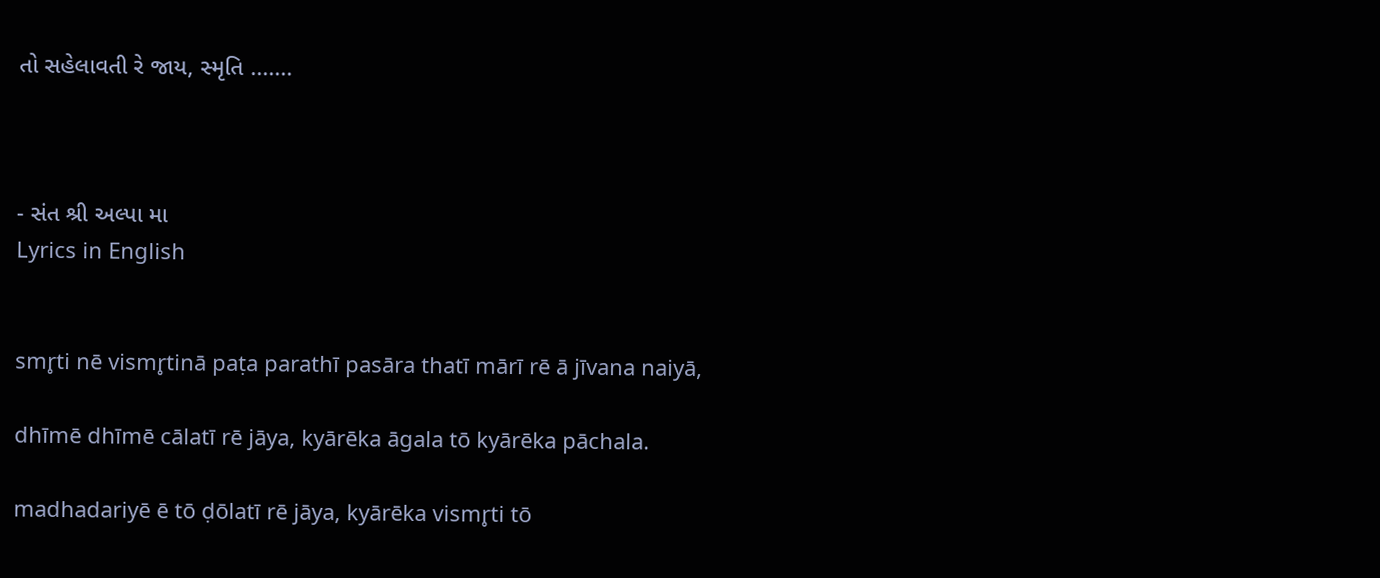તો સહેલાવતી રે જાય, સ્મૃતિ .......



- સંત શ્રી અલ્પા મા
Lyrics in English


smr̥ti nē vismr̥tinā paṭa parathī pasāra thatī mārī rē ā jīvana naiyā,

dhīmē dhīmē cālatī rē jāya, kyārēka āgala tō kyārēka pāchala.

madhadariyē ē tō ḍōlatī rē jāya, kyārēka vismr̥ti tō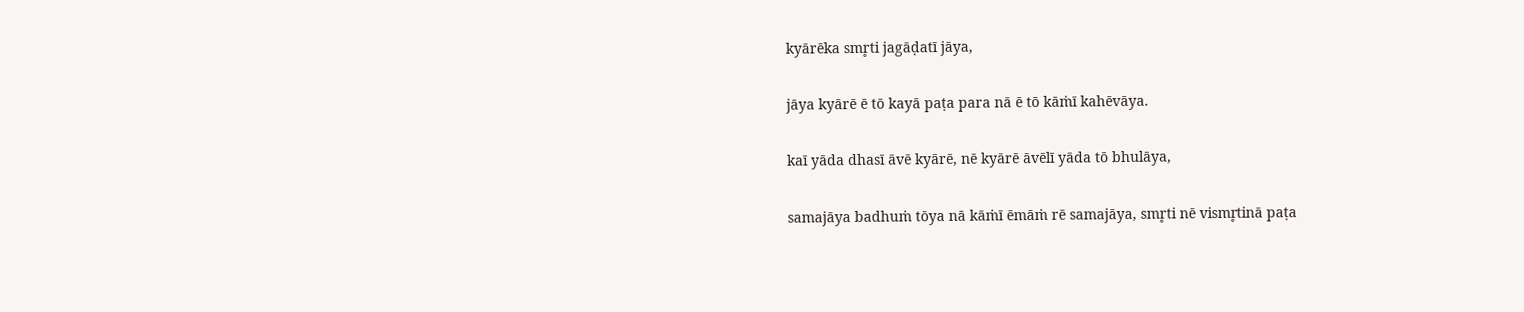kyārēka smr̥ti jagāḍatī jāya,

jāya kyārē ē tō kayā paṭa para nā ē tō kāṁī kahēvāya.

kaī yāda dhasī āvē kyārē, nē kyārē āvēlī yāda tō bhulāya,

samajāya badhuṁ tōya nā kāṁī ēmāṁ rē samajāya, smr̥ti nē vismr̥tinā paṭa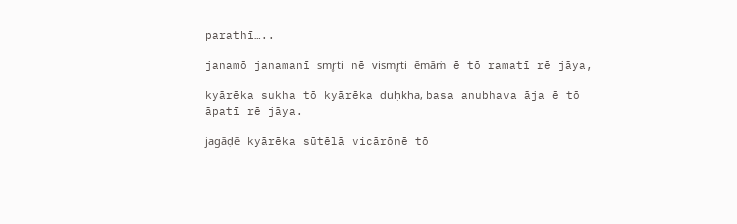parathī…..

janamō janamanī smr̥ti nē vismr̥ti ēmāṁ ē tō ramatī rē jāya,

kyārēka sukha tō kyārēka duḥkha, basa anubhava āja ē tō āpatī rē jāya.

jagāḍē kyārēka sūtēlā vicārōnē tō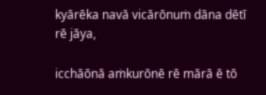kyārēka navā vicārōnuṁ dāna dētī rē jāya,

icchāōnā aṁkurōnē rē mārā ē tō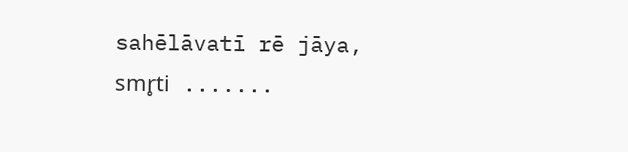sahēlāvatī rē jāya, smr̥ti .......